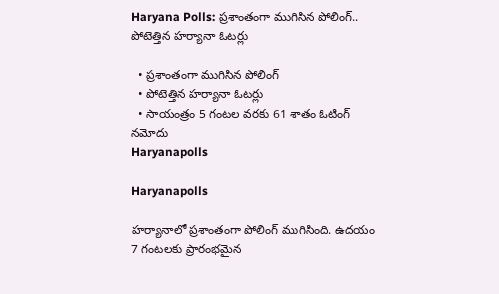Haryana Polls: ప్రశాంతంగా ముగిసిన పోలింగ్.. పోటెత్తిన హర్యానా ఓటర్లు

  • ప్రశాంతంగా ముగిసిన పోలింగ్
  • పోటెత్తిన హర్యానా ఓటర్లు
  • సాయంత్రం 5 గంటల వరకు 61 శాతం ఓటింగ్ నమోదు
Haryanapolls

Haryanapolls

హర్యానాలో ప్రశాంతంగా పోలింగ్ ముగిసింది. ఉదయం 7 గంటలకు ప్రారంభమైన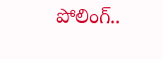పోలింగ్..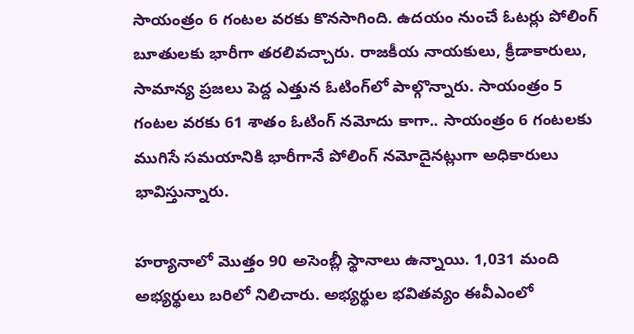సాయంత్రం 6 గంటల వరకు కొనసాగింది. ఉదయం నుంచే ఓటర్లు పోలింగ్ బూతులకు భారీగా తరలివచ్చారు. రాజకీయ నాయకులు, క్రీడాకారులు, సామాన్య ప్రజలు పెద్ద ఎత్తున ఓటింగ్‌లో పాల్గొన్నారు. సాయంత్రం 5 గంటల వరకు 61 శాతం ఓటింగ్ నమోదు కాగా.. సాయంత్రం 6 గంటలకు ముగిసే సమయానికి భారీగానే పోలింగ్ నమోదైనట్లుగా అధికారులు భావిస్తున్నారు.

హర్యానాలో మొత్తం 90 అసెంబ్లీ స్థానాలు ఉన్నాయి. 1,031 మంది అభ్యర్థులు బరిలో నిలిచారు. అభ్యర్థుల భవితవ్యం ఈవీఎంలో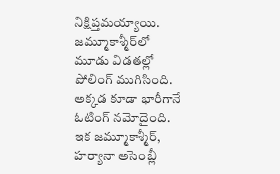నిక్షిప్తమయ్యాయి. జమ్మూకాశ్మీర్‌లో మూడు విడతల్లో పోలింగ్ ముగిసింది. అక్కడ కూడా భారీగానే ఓటింగ్ నమోదైంది. ఇక జమ్మూకాశ్మీర్, హర్యానా అసెంబ్లీ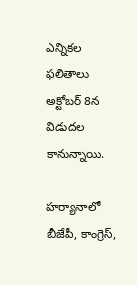ఎన్నికల ఫలితాలు అక్టోబర్ 8న విడుదల కానున్నాయి.

హర్యానాలో బీజేపీ, కాంగ్రెస్,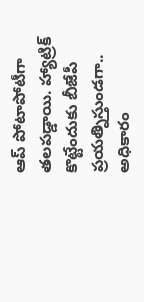ఆప్ పోటాపోటీగా తలపడ్డాయి. హ్యాట్రిక్ కొట్టేందుకు బీజేపీ ప్రయత్నిస్తుండగా.. అధికారం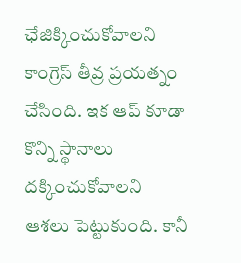ఛేజిక్కించుకోవాలని కాంగ్రెస్ తీవ్ర ప్రయత్నం చేసింది. ఇక ఆప్ కూడా కొన్ని స్థానాలు దక్కించుకోవాలని ఆశలు పెట్టుకుంది. కానీ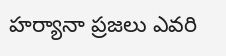హర్యానా ప్రజలు ఎవరి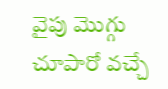వైపు మొగ్గు చూపారో వచ్చే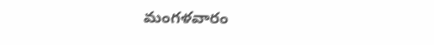మంగళవారం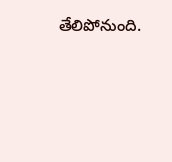తేలిపోనుంది.